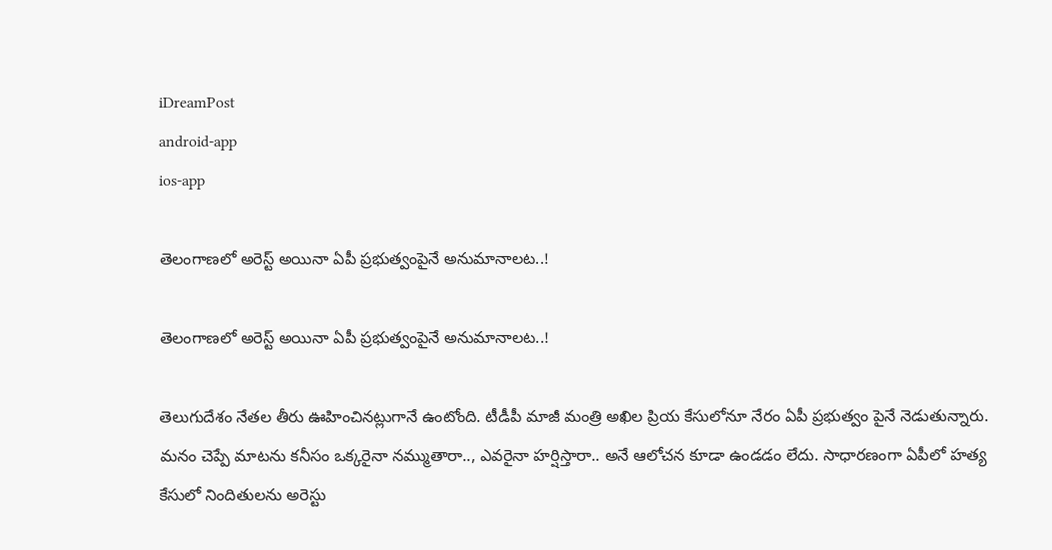iDreamPost
android-app
ios-app

తెలంగాణలో అరెస్ట్ అయినా ఏపీ ప్రభుత్వంపైనే అనుమానాలట..!

తెలంగాణలో అరెస్ట్ అయినా ఏపీ ప్రభుత్వంపైనే అనుమానాలట..!

తెలుగుదేశం నేతల తీరు ఊహించినట్లుగానే ఉంటోంది. టీడీపీ మాజీ మంత్రి అఖిల ప్రియ కేసులోనూ నేరం ఏపీ ప్రభుత్వం పైనే నెడుతున్నారు. మనం చెప్పే మాటను కనీసం ఒక్కరైనా నమ్ముతారా.., ఎవరైనా హర్షిస్తారా.. అనే ఆలోచన కూడా ఉండడం లేదు. సాధారణంగా ఏపీలో హ‌త్య కేసులో నిందితుల‌ను అరెస్టు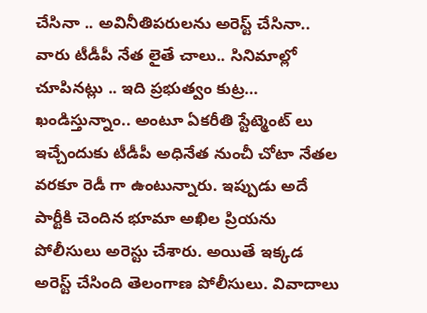చేసినా .. అవినీతిప‌రుల‌ను అరెస్ట్ చేసినా.. వారు టీడీపీ నేత లైతే చాలు.. సినిమాల్లో చూపినట్లు .. ఇది ప్రభుత్వం కుట్ర… ఖండిస్తున్నాం.. అంటూ ఏకరీతి స్టేట్మెంట్ లు ఇచ్చేందుకు టీడీపీ అధినేత నుంచీ చోటా నేతల వరకూ రెడీ గా ఉంటున్నారు. ఇప్పుడు అదే పార్టీకి చెందిన భూమా అఖిల ప్రియ‌ను పోలీసులు అరెస్టు చేశారు. అయితే ఇక్క‌డ అరెస్ట్ చేసింది తెలంగాణ పోలీసులు. వివాదాలు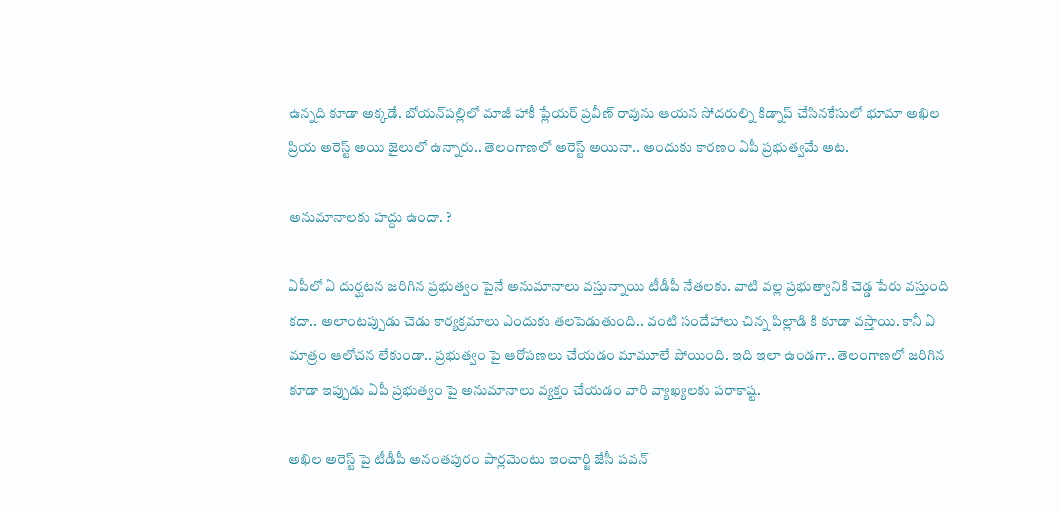ఉన్న‌ది కూడా అక్క‌డే. బోయన్‌పల్లిలో మాజీ హాకీ ప్లేయర్ ప్రవీణ్ రావును ఆయన సోదరుల్ని కిడ్నాప్ చేసిన‌కేసులో భూమా అఖిల ప్రియ అరెస్ట్ అయి జైలులో ఉన్నారు.. తెలంగాణలో అరెస్ట్ అయినా.. అందుకు కారణం ఏపీ ప్రభుత్వమే అట.

అనుమానాలకు హద్దు ఉందా. ?

ఏపీలో ఏ దుర్ఘటన జరిగిన ప్రభుత్వం పైనే అనుమానాలు వస్తున్నాయి టీడీపీ నేతలకు. వాటి వల్ల ప్రభుత్వానికి చెడ్డ పేరు వస్తుంది కదా.. అలాంటప్పుడు చెడు కార్యక్రమాలు ఎందుకు తలపెడుతుంది.. వంటి సందేహాలు చిన్న పిల్లాడి కి కూడా వస్తాయి. కానీ ఏ మాత్రం ఆలోచన లేకుండా.. ప్రభుత్వం పై ఆరోపణలు చేయడం మామూలే పోయింది. ఇది ఇలా ఉండగా.. తెలంగాణలో జరిగిన కూడా ఇప్పుడు ఏపీ ప్రభుత్వం పై అనుమానాలు వ్యక్తం చేయడం వారి వ్యాఖ్యలకు పరాకాష్ట.

అఖిల అరెస్ట్ పై టీడీపీ అనంతపురం పార్లమెంటు ఇంచార్జి జేసీ పవన్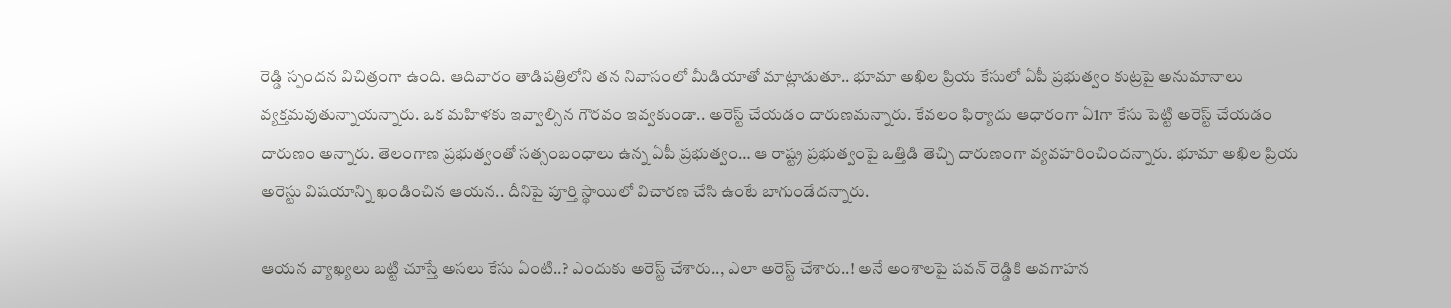రెడ్డి స్పందన విచిత్రంగా ఉంది. ఆదివారం తాడిపత్రిలోని తన నివాసంలో మీడియాతో మాట్లాడుతూ.. భూమా అఖిల ప్రియ కేసులో ఏపీ ప్రభుత్వం కుట్రపై అనుమానాలు వ్యక్తమవుతున్నాయన్నారు. ఒక మహిళకు ఇవ్వాల్సిన గౌరవం ఇవ్వకుండా.. అరెస్ట్ చేయడం దారుణమన్నారు. కేవలం ఫిర్యాదు ఆధారంగా ఏ1గా కేసు పెట్టి అరెస్ట్ చేయడం దారుణం అన్నారు. తెలంగాణ ప్రభుత్వంతో సత్సంబంధాలు ఉన్న ఏపీ ప్రభుత్వం… ఆ రాష్ట్ర ప్రభుత్వంపై ఒత్తిడి తెచ్చి దారుణంగా వ్యవహరించిందన్నారు. భూమా అఖిల ప్రియ అరెస్టు విషయాన్ని ఖండించిన ఆయన.. దీనిపై పూర్తి స్థాయిలో విచారణ చేసి ఉంటే బాగుండేదన్నారు.

ఆయన వ్యాఖ్యలు బట్టి చూస్తే అసలు కేసు ఏంటి..? ఎందుకు అరెస్ట్ చేశారు.., ఎలా అరెస్ట్ చేశారు..! అనే అంశాలపై పవన్ రెడ్డికి అవగాహన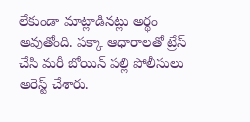లేకుండా మాట్లాడినట్లు అర్థం అవుతోంది. పక్కా ఆధారాలతో ట్రేస్ చేసి మరీ బోయిన్ పల్లి పోలీసులు అరెస్ట్ చేశారు.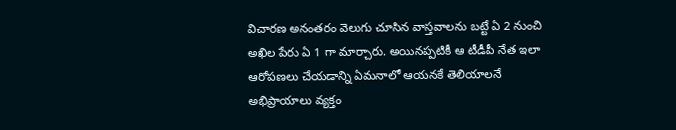విచారణ అనంతరం వెలుగు చూసిన వాస్తవాలను బట్టే ఏ 2 నుంచి అఖిల పేరు ఏ 1 గా మార్చారు. అయినప్పటికీ ఆ టీడీపీ నేత ఇలా ఆరోపణలు చేయడాన్ని ఏమనాలో ఆయనకే తెలియాలనే అభిప్రాయాలు వ్యక్తం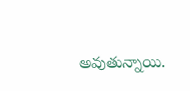అవుతున్నాయి.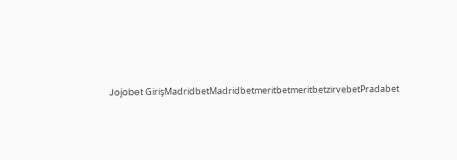Jojobet GirişMadridbetMadridbetmeritbetmeritbetzirvebetPradabet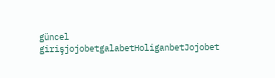güncel girişjojobetgalabetHoliganbetJojobet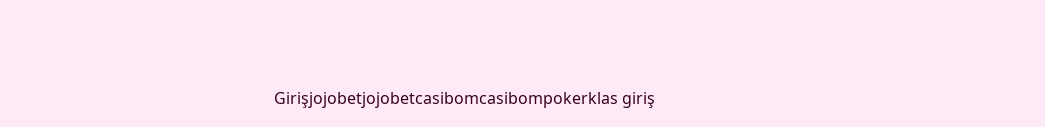Girişjojobetjojobetcasibomcasibompokerklas giriş